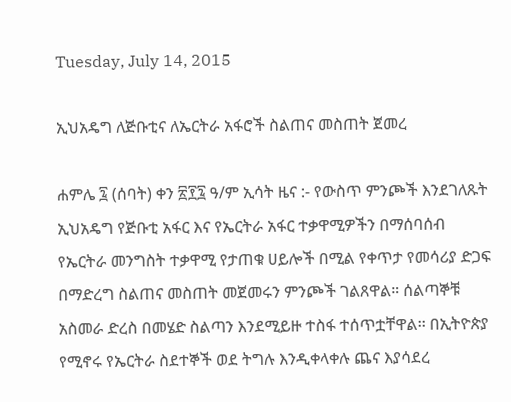Tuesday, July 14, 2015

ኢህአዴግ ለጅቡቲና ለኤርትራ አፋሮች ስልጠና መስጠት ጀመረ

ሐምሌ ፯ (ሰባት) ቀን ፳፻፯ ዓ/ም ኢሳት ዜና :- የውስጥ ምንጮች እንደገለጹት ኢህአዴግ የጅቡቲ አፋር እና የኤርትራ አፋር ተቃዋሚዎችን በማሰባሰብ የኤርትራ መንግስት ተቃዋሚ የታጠቁ ሀይሎች በሚል የቀጥታ የመሳሪያ ድጋፍ በማድረግ ስልጠና መስጠት መጀመሩን ምንጮች ገልጸዋል። ሰልጣኞቹ አስመራ ድረስ በመሄድ ስልጣን እንደሚይዙ ተስፋ ተሰጥቷቸዋል፡፡ በኢትዮጵያ የሚኖሩ የኤርትራ ስደተኞች ወደ ትግሉ እንዲቀላቀሉ ጨና እያሳደረ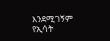እንደሚገኝም የኢሳት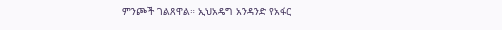ምንጮች ገልጸዋል። ኢህአዴግ አንዳንድ የአፋር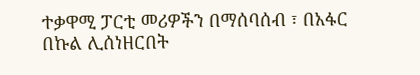ተቃዋሚ ፓርቲ መሪዎችን በማሰባሰብ ፣ በአፋር በኩል ሊሰነዘርበት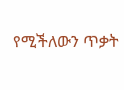የሚችለውን ጥቃት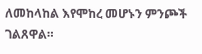ለመከላከል እየሞከረ መሆኑን ምንጮች ገልጸዋል።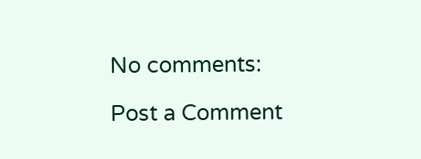No comments:

Post a Comment